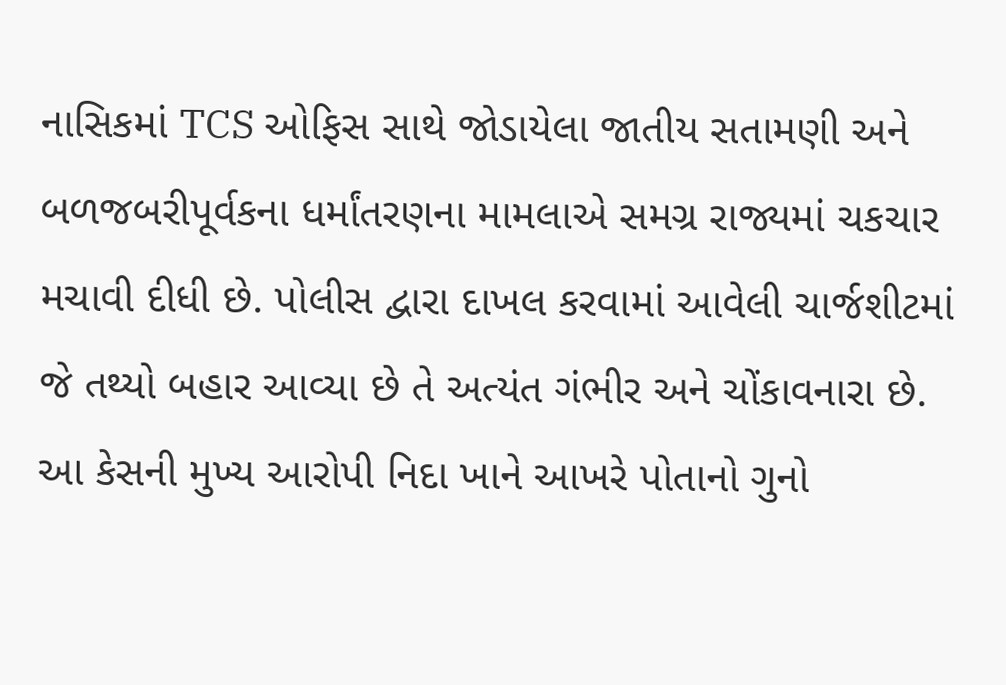નાસિકમાં TCS ઓફિસ સાથે જોડાયેલા જાતીય સતામણી અને બળજબરીપૂર્વકના ધર્માંતરણના મામલાએ સમગ્ર રાજ્યમાં ચકચાર મચાવી દીધી છે. પોલીસ દ્વારા દાખલ કરવામાં આવેલી ચાર્જશીટમાં જે તથ્યો બહાર આવ્યા છે તે અત્યંત ગંભીર અને ચોંકાવનારા છે. આ કેસની મુખ્ય આરોપી નિદા ખાને આખરે પોતાનો ગુનો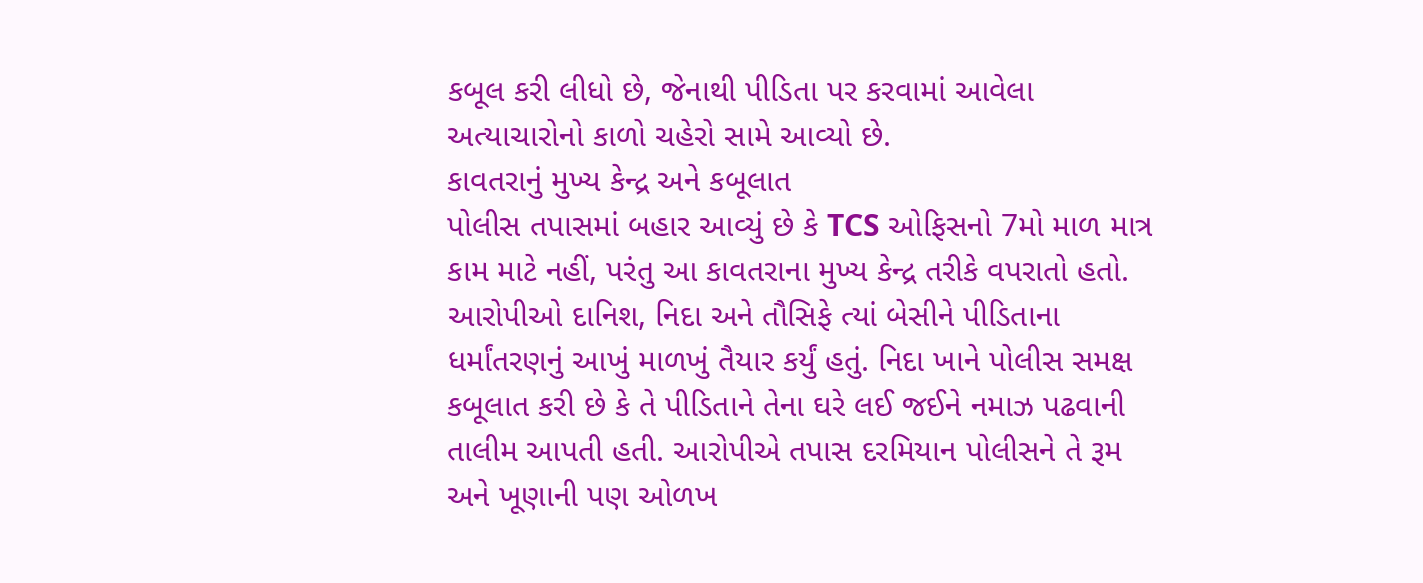કબૂલ કરી લીધો છે, જેનાથી પીડિતા પર કરવામાં આવેલા અત્યાચારોનો કાળો ચહેરો સામે આવ્યો છે.
કાવતરાનું મુખ્ય કેન્દ્ર અને કબૂલાત
પોલીસ તપાસમાં બહાર આવ્યું છે કે TCS ઓફિસનો 7મો માળ માત્ર કામ માટે નહીં, પરંતુ આ કાવતરાના મુખ્ય કેન્દ્ર તરીકે વપરાતો હતો. આરોપીઓ દાનિશ, નિદા અને તૌસિફે ત્યાં બેસીને પીડિતાના ધર્માંતરણનું આખું માળખું તૈયાર કર્યું હતું. નિદા ખાને પોલીસ સમક્ષ કબૂલાત કરી છે કે તે પીડિતાને તેના ઘરે લઈ જઈને નમાઝ પઢવાની તાલીમ આપતી હતી. આરોપીએ તપાસ દરમિયાન પોલીસને તે રૂમ અને ખૂણાની પણ ઓળખ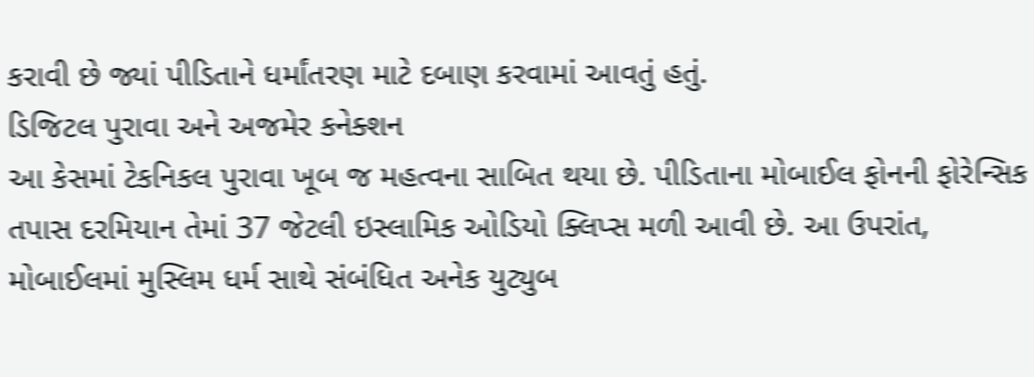કરાવી છે જ્યાં પીડિતાને ધર્માંતરણ માટે દબાણ કરવામાં આવતું હતું.
ડિજિટલ પુરાવા અને અજમેર કનેક્શન
આ કેસમાં ટેકનિકલ પુરાવા ખૂબ જ મહત્વના સાબિત થયા છે. પીડિતાના મોબાઈલ ફોનની ફોરેન્સિક તપાસ દરમિયાન તેમાં 37 જેટલી ઇસ્લામિક ઓડિયો ક્લિપ્સ મળી આવી છે. આ ઉપરાંત, મોબાઈલમાં મુસ્લિમ ધર્મ સાથે સંબંધિત અનેક યુટ્યુબ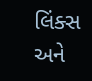લિંક્સ અને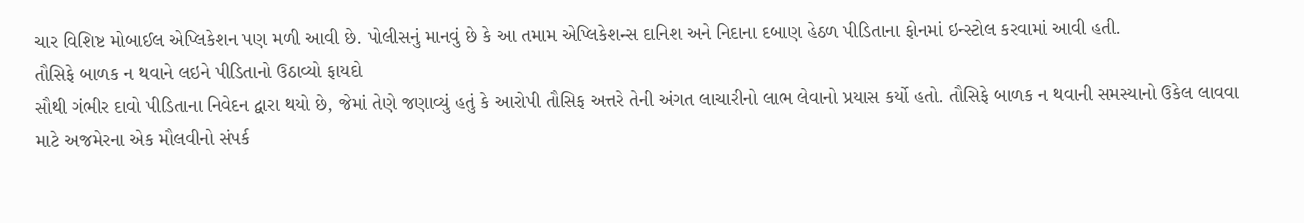ચાર વિશિષ્ટ મોબાઈલ એપ્લિકેશન પણ મળી આવી છે. પોલીસનું માનવું છે કે આ તમામ એપ્લિકેશન્સ દાનિશ અને નિદાના દબાણ હેઠળ પીડિતાના ફોનમાં ઇન્સ્ટોલ કરવામાં આવી હતી.
તૌસિફે બાળક ન થવાને લઇને પીડિતાનો ઉઠાવ્યો ફાયદો
સૌથી ગંભીર દાવો પીડિતાના નિવેદન દ્વારા થયો છે, જેમાં તેણે જણાવ્યું હતું કે આરોપી તૌસિફ અત્તરે તેની અંગત લાચારીનો લાભ લેવાનો પ્રયાસ કર્યો હતો. તૌસિફે બાળક ન થવાની સમસ્યાનો ઉકેલ લાવવા માટે અજમેરના એક મૌલવીનો સંપર્ક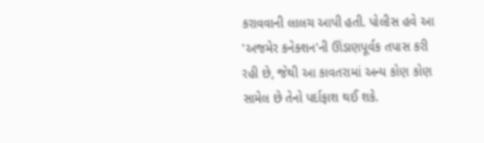કરાવવાની લાલચ આપી હતી. પોલીસ હવે આ 'અજમેર કનેક્શન'ની ઊંડાણપૂર્વક તપાસ કરી રહી છે, જેથી આ કાવતરામાં અન્ય કોણ કોણ સામેલ છે તેનો પર્દાફાશ થઈ શકે.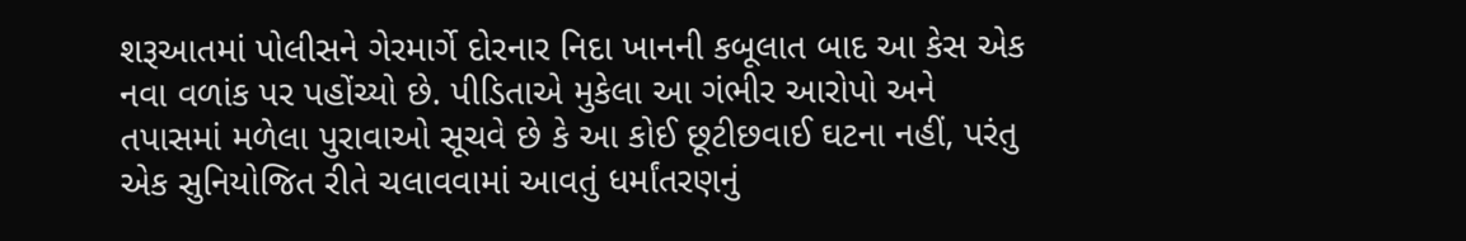શરૂઆતમાં પોલીસને ગેરમાર્ગે દોરનાર નિદા ખાનની કબૂલાત બાદ આ કેસ એક નવા વળાંક પર પહોંચ્યો છે. પીડિતાએ મુકેલા આ ગંભીર આરોપો અને તપાસમાં મળેલા પુરાવાઓ સૂચવે છે કે આ કોઈ છૂટીછવાઈ ઘટના નહીં, પરંતુ એક સુનિયોજિત રીતે ચલાવવામાં આવતું ધર્માંતરણનું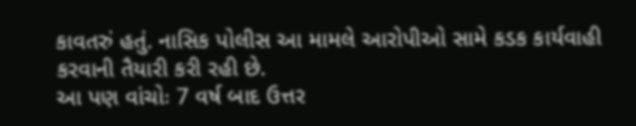કાવતરું હતું. નાસિક પોલીસ આ મામલે આરોપીઓ સામે કડક કાર્યવાહી કરવાની તૈયારી કરી રહી છે.
આ પણ વાંચોઃ 7 વર્ષ બાદ ઉત્તર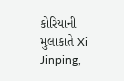કોરિયાની મુલાકાતે Xi Jinping,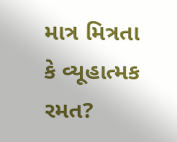માત્ર મિત્રતા કે વ્યૂહાત્મક રમત?